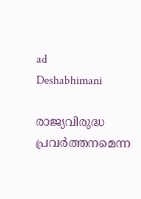ad
Deshabhimani

രാജ്യവിരുദ്ധ പ്രവർത്തനമെന്ന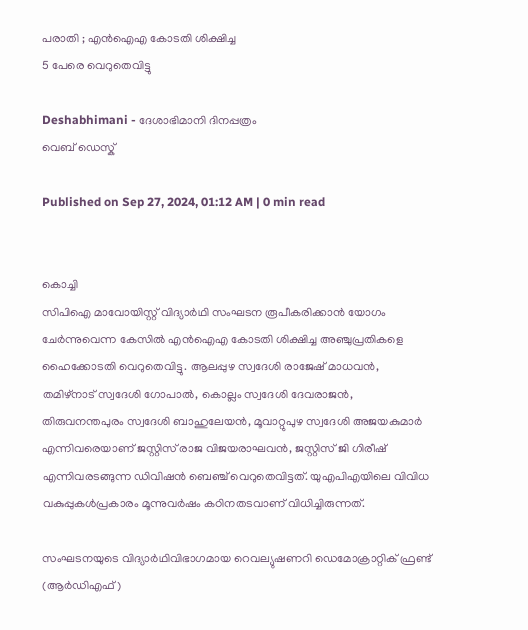പരാതി ; എൻഐഎ കോടതി ശിക്ഷിച്ച
5 പേരെ വെറുതെവിട്ടു

Deshabhimani - ദേശാഭിമാനി ദിനപ്പത്രം
വെബ് ഡെസ്ക്

Published on Sep 27, 2024, 01:12 AM | 0 min read


കൊച്ചി
സിപിഐ മാവോയിസ്റ്റ് വിദ്യാർഥി സംഘടന രൂപീകരിക്കാൻ യോഗം ചേർന്നുവെന്ന കേസിൽ എൻഐഎ കോടതി ശിക്ഷിച്ച അഞ്ചുപ്രതികളെ ഹൈക്കോടതി വെറുതെവിട്ടു. ആലപ്പുഴ സ്വദേശി രാജേഷ് മാധവൻ, തമിഴ്നാട് സ്വദേശി ഗോപാൽ, കൊല്ലം സ്വദേശി ദേവരാജൻ, തിരുവനന്തപുരം സ്വദേശി ബാഹുലേയൻ, മൂവാറ്റുപുഴ സ്വദേശി അജയകുമാർ എന്നിവരെയാണ് ജസ്റ്റിസ് രാജ വിജയരാഘവൻ, ജസ്റ്റിസ് ജി ഗിരീഷ് എന്നിവരടങ്ങുന്ന ഡിവിഷൻ ബെഞ്ച് വെറുതെവിട്ടത്. യുഎപിഎയിലെ വിവിധ വകുപ്പുകൾപ്രകാരം മൂന്നുവർഷം കഠിനതടവാണ് വിധിച്ചിരുന്നത്‌.

സംഘടനയുടെ വിദ്യാർഥിവിഭാഗമായ റെവല്യുഷണറി ഡെമോക്രാറ്റിക് ഫ്രണ്ട്‌ (ആർഡിഎഫ്)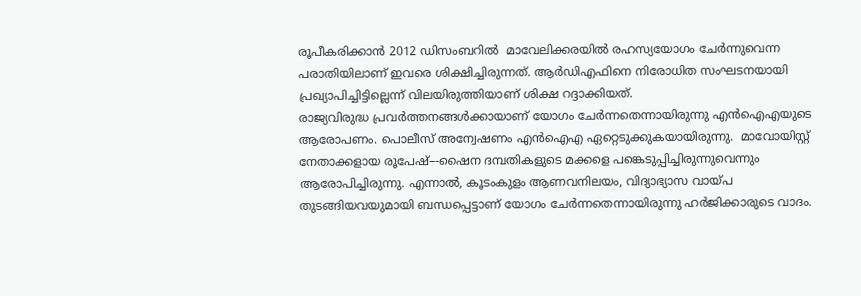രൂപീകരിക്കാൻ 2012 ഡിസംബറിൽ  മാവേലിക്കരയിൽ രഹസ്യയോഗം ചേർന്നുവെന്ന പരാതിയിലാണ്‌ ഇവരെ ശിക്ഷിച്ചിരുന്നത്‌. ആർഡിഎഫിനെ നിരോധിത സംഘടനയായി പ്രഖ്യാപിച്ചിട്ടില്ലെന്ന് വിലയിരുത്തിയാണ് ശിക്ഷ റദ്ദാക്കിയത്.
രാജ്യവിരുദ്ധ പ്രവർത്തനങ്ങൾക്കായാണ് യോഗം ചേർന്നതെന്നായിരുന്നു എൻഐഎയുടെ ആരോപണം. പൊലീസ് അന്വേഷണം എൻഐഎ ഏറ്റെടുക്കുകയായിരുന്നു.  മാവോയിസ്റ്റ് നേതാക്കളായ രൂപേഷ്–-ഷൈന ദമ്പതികളുടെ മക്കളെ പങ്കെടുപ്പിച്ചിരുന്നുവെന്നും ആരോപിച്ചിരുന്നു. എന്നാൽ, കൂടംകുളം ആണവനിലയം, വിദ്യാഭ്യാസ വായ്പ തുടങ്ങിയവയുമായി ബന്ധപ്പെട്ടാണ്‌ യോഗം ചേർന്നതെന്നായിരുന്നു ഹർജിക്കാരുടെ വാദം.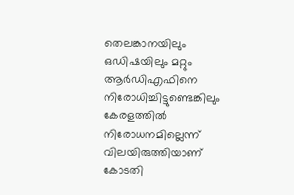തെലങ്കാനയിലും ഒഡിഷയിലും മറ്റും ആർഡിഎഫിനെ നിരോധിച്ചിട്ടുണ്ടെങ്കിലും കേരളത്തിൽ നിരോധനമില്ലെന്ന്‌ വിലയിരുത്തിയാണ് കോടതി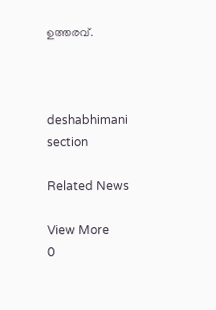ഉത്തരവ്.



deshabhimani section

Related News

View More
0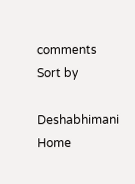comments
Sort by

Deshabhimani
Home